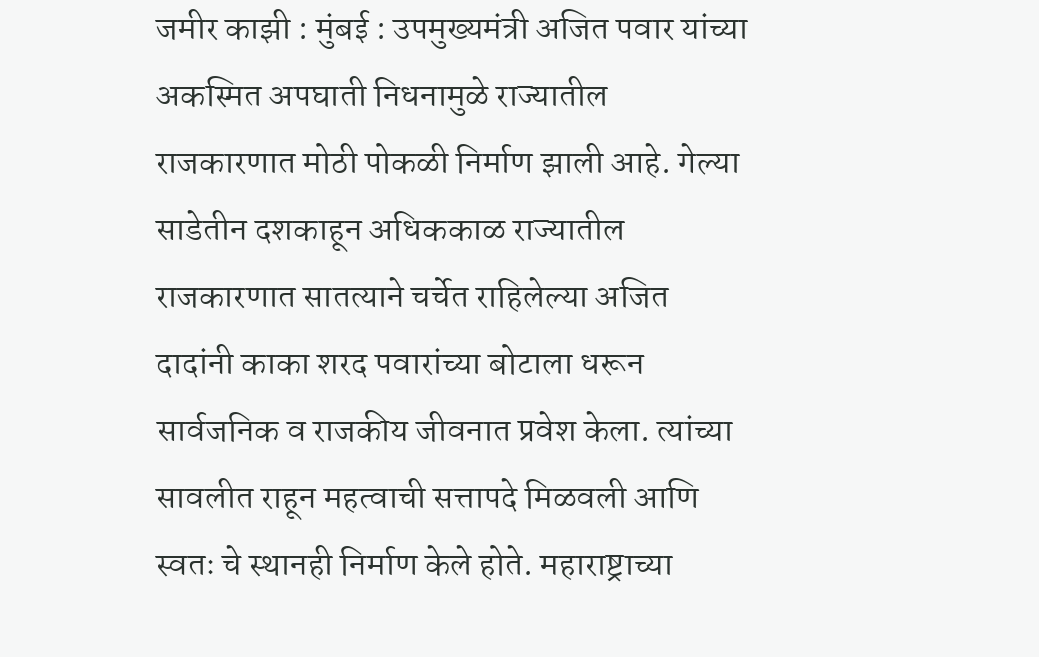जमीर काझी : मुंबई : उपमुख्यमंत्री अजित पवार यांच्या अकस्मित अपघाती निधनामुळे राज्यातील राजकारणात मोठी पोकळी निर्माण झाली आहे. गेल्या साडेतीन दशकाहून अधिककाळ राज्यातील राजकारणात सातत्याने चर्चेत राहिलेल्या अजित दादांनी काका शरद पवारांच्या बोटाला धरून सार्वजनिक व राजकीय जीवनात प्रवेश केला. त्यांच्या सावलीत राहून महत्वाची सत्तापदे मिळवली आणि स्वतः चे स्थानही निर्माण केले होते. महाराष्ट्राच्या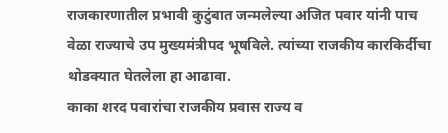राजकारणातील प्रभावी कुटुंबात जन्मलेल्या अजित पवार यांनी पाच वेळा राज्याचे उप मुख्यमंत्रीपद भूषविले. त्यांच्या राजकीय कारकिर्दीचा थोडक्यात घेतलेला हा आढावा.
काका शरद पवारांचा राजकीय प्रवास राज्य व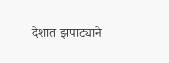देशात झपाट्याने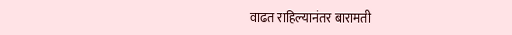वाढत राहिल्यानंतर बारामती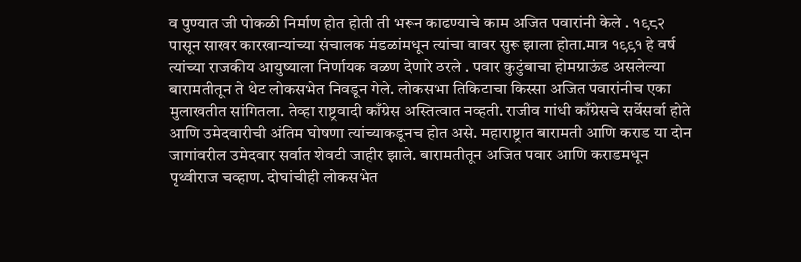व पुण्यात जी पोकळी निर्माण होत होती ती भरून काढण्याचे काम अजित पवारांनी केले . १९८२ पासून साखर कारखान्यांच्या संचालक मंडळांमधून त्यांचा वावर सुरू झाला होता.मात्र १९९१ हे वर्ष त्यांच्या राजकीय आयुष्याला निर्णायक वळण देणारे ठरले . पवार कुटुंबाचा होमग्राऊंड असलेल्या बारामतीतून ते थेट लोकसभेत निवडून गेले. लोकसभा तिकिटाचा किस्सा अजित पवारांनीच एका मुलाखतीत सांगितला. तेव्हा राष्ट्रवादी काँग्रेस अस्तित्वात नव्हती. राजीव गांधी काँग्रेसचे सर्वेसर्वा होते आणि उमेदवारीची अंतिम घोषणा त्यांच्याकडूनच होत असे. महाराष्ट्रात बारामती आणि कराड या दोन जागांवरील उमेदवार सर्वात शेवटी जाहीर झाले. बारामतीतून अजित पवार आणि कराडमधून पृथ्वीराज चव्हाण. दोघांचीही लोकसभेत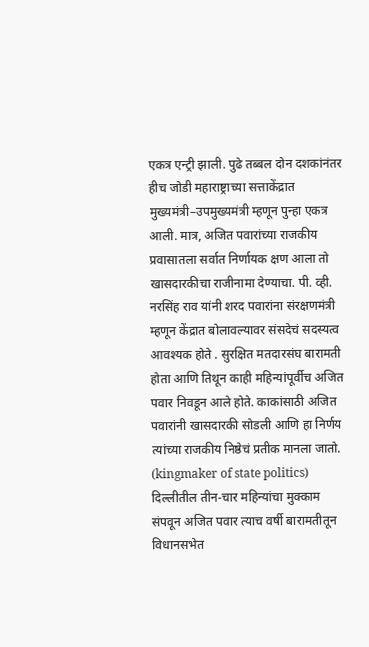एकत्र एन्ट्री झाली. पुढे तब्बल दोन दशकांनंतर हीच जोडी महाराष्ट्राच्या सत्ताकेंद्रात मुख्यमंत्री–उपमुख्यमंत्री म्हणून पुन्हा एकत्र आली. मात्र, अजित पवारांच्या राजकीय प्रवासातला सर्वात निर्णायक क्षण आला तो खासदारकीचा राजीनामा देण्याचा. पी. व्ही. नरसिंह राव यांनी शरद पवारांना संरक्षणमंत्री म्हणून केंद्रात बोलावल्यावर संसदेचं सदस्यत्व आवश्यक होते . सुरक्षित मतदारसंघ बारामती होता आणि तिथून काही महिन्यांपूर्वीच अजित पवार निवडून आले होते. काकांसाठी अजित पवारांनी खासदारकी सोडली आणि हा निर्णय त्यांच्या राजकीय निष्ठेचं प्रतीक मानला जातो. (kingmaker of state politics)
दिल्लीतील तीन-चार महिन्यांचा मुक्काम संपवून अजित पवार त्याच वर्षी बारामतीतून विधानसभेत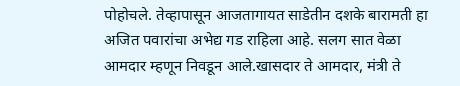पोहोचले. तेव्हापासून आजतागायत साडेतीन दशके बारामती हा अजित पवारांचा अभेद्य गड राहिला आहे. सलग सात वेळा आमदार म्हणून निवडून आले.खासदार ते आमदार, मंत्री ते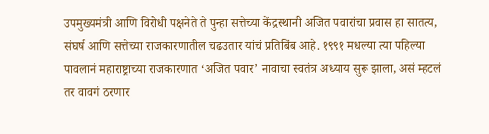उपमुख्यमंत्री आणि विरोधी पक्षनेते ते पुन्हा सत्तेच्या केंद्रस्थानी अजित पवारांचा प्रवास हा सातत्य, संघर्ष आणि सत्तेच्या राजकारणातील चढउतार यांचं प्रतिबिंब आहे. १९९१ मधल्या त्या पहिल्या पावलानं महाराष्ट्राच्या राजकारणात ‘अजित पवार’ नावाचा स्वतंत्र अध्याय सुरू झाला, असं म्हटलं तर वावगं ठरणार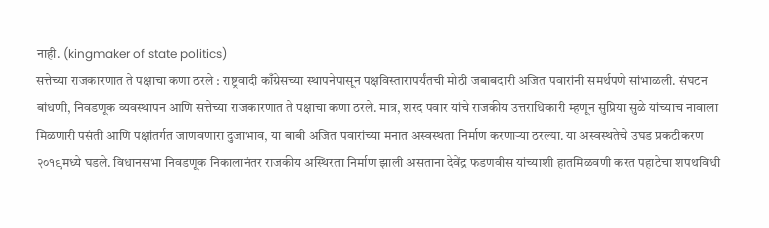नाही. (kingmaker of state politics)
सत्तेच्या राजकारणात ते पक्षाचा कणा ठरले : राष्ट्रवादी काँग्रेसच्या स्थापनेपासून पक्षविस्तारापर्यंतची मोठी जबाबदारी अजित पवारांनी समर्थपणे सांभाळली. संघटन बांधणी, निवडणूक व्यवस्थापन आणि सत्तेच्या राजकारणात ते पक्षाचा कणा ठरले. मात्र, शरद पवार यांचे राजकीय उत्तराधिकारी म्हणून सुप्रिया सुळे यांच्याच नावाला मिळणारी पसंती आणि पक्षांतर्गत जाणवणारा दुजाभाव, या बाबी अजित पवारांच्या मनात अस्वस्थता निर्माण करणाऱ्या ठरल्या. या अस्वस्थतेचे उघड प्रकटीकरण २०१९मध्ये घडले. विधानसभा निवडणूक निकालानंतर राजकीय अस्थिरता निर्माण झाली असताना देवेंद्र फडणवीस यांच्याशी हातमिळवणी करत पहाटेचा शपथविधी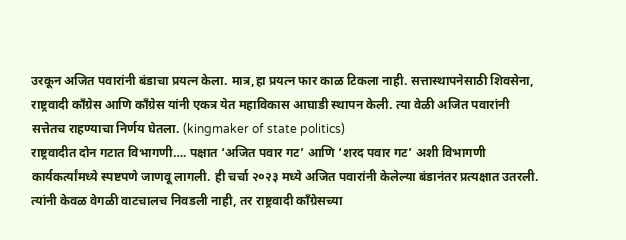उरकून अजित पवारांनी बंडाचा प्रयत्न केला. मात्र,हा प्रयत्न फार काळ टिकला नाही. सत्तास्थापनेसाठी शिवसेना, राष्ट्रवादी काँग्रेस आणि काँग्रेस यांनी एकत्र येत महाविकास आघाडी स्थापन केली. त्या वेळी अजित पवारांनी सत्तेतच राहण्याचा निर्णय घेतला. (kingmaker of state politics)
राष्ट्रवादीत दोन गटात विभागणी…. पक्षात ‘अजित पवार गट’ आणि ‘शरद पवार गट’ अशी विभागणी कार्यकर्त्यांमध्ये स्पष्टपणे जाणवू लागली. ही चर्चा २०२३ मध्ये अजित पवारांनी केलेल्या बंडानंतर प्रत्यक्षात उतरली. त्यांनी केवळ वेगळी वाटचालच निवडली नाही, तर राष्ट्रवादी काँग्रेसच्या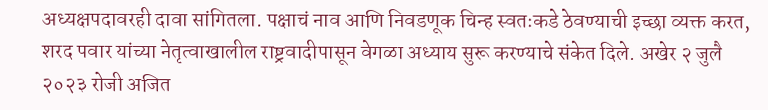अध्यक्षपदावरही दावा सांगितला. पक्षाचं नाव आणि निवडणूक चिन्ह स्वतःकडे ठेवण्याची इच्छा व्यक्त करत, शरद पवार यांच्या नेतृत्वाखालील राष्ट्रवादीपासून वेगळा अध्याय सुरू करण्याचे संकेत दिले. अखेर २ जुलै २०२३ रोजी अजित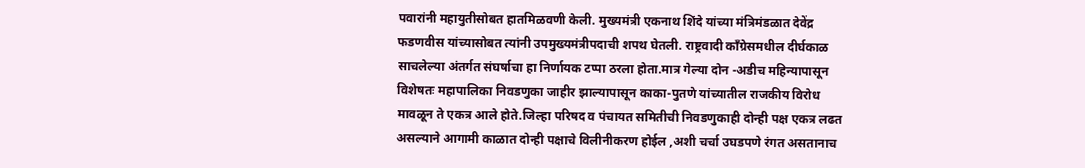पवारांनी महायुतीसोबत हातमिळवणी केली. मुख्यमंत्री एकनाथ शिंदे यांच्या मंत्रिमंडळात देवेंद्र फडणवीस यांच्यासोबत त्यांनी उपमुख्यमंत्रीपदाची शपथ घेतली. राष्ट्रवादी काँग्रेसमधील दीर्घकाळ साचलेल्या अंतर्गत संघर्षाचा हा निर्णायक टप्पा ठरला होता.मात्र गेल्या दोन -अडीच महिन्यापासून विशेषतः महापालिका निवडणुका जाहीर झाल्यापासून काका-पुतणे यांच्यातील राजकीय विरोध मावळून ते एकत्र आले होते.जिल्हा परिषद व पंचायत समितीची निवडणुकाही दोन्ही पक्ष एकत्र लढत असल्याने आगामी काळात दोन्ही पक्षाचे विलीनीकरण होईल ,अशी चर्चा उघडपणे रंगत असतानाच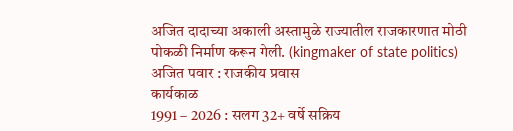अजित दादाच्या अकाली अस्तामुळे राज्यातील राजकारणात मोठी पोकळी निर्माण करून गेली. (kingmaker of state politics)
अजित पवार : राजकीय प्रवास
कार्यकाळ
1991 – 2026 : सलग 32+ वर्षे सक्रिय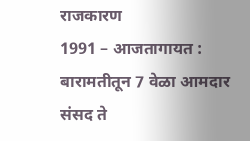राजकारण
1991 – आजतागायत : बारामतीतून 7 वेळा आमदार
संसद ते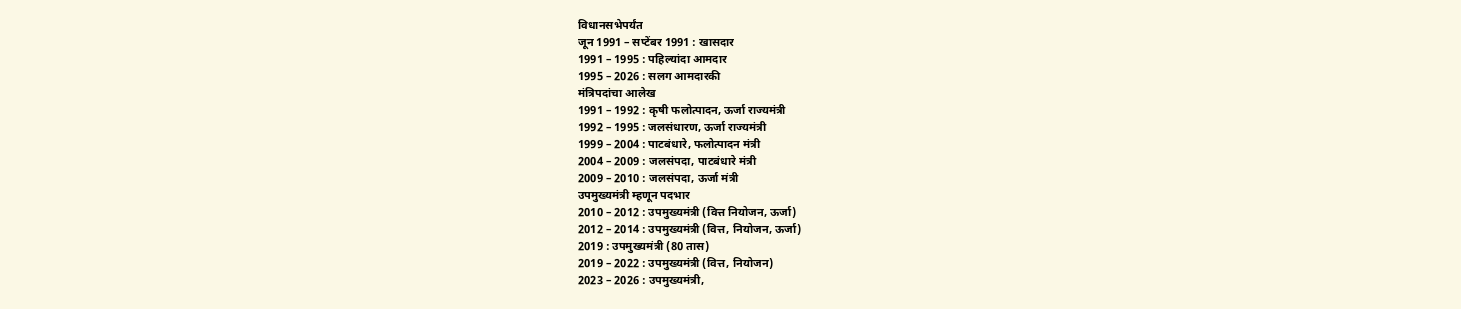विधानसभेपर्यंत
जून 1991 – सप्टेंबर 1991 : खासदार
1991 – 1995 : पहिल्यांदा आमदार
1995 – 2026 : सलग आमदारकी
मंत्रिपदांचा आलेख
1991 – 1992 : कृषी फलोत्पादन, ऊर्जा राज्यमंत्री
1992 – 1995 : जलसंधारण, ऊर्जा राज्यमंत्री
1999 – 2004 : पाटबंधारे, फलोत्पादन मंत्री
2004 – 2009 : जलसंपदा, पाटबंधारे मंत्री
2009 – 2010 : जलसंपदा, ऊर्जा मंत्री
उपमुख्यमंत्री म्हणून पदभार
2010 – 2012 : उपमुख्यमंत्री (वित्त नियोजन, ऊर्जा)
2012 – 2014 : उपमुख्यमंत्री (वित्त, नियोजन, ऊर्जा)
2019 : उपमुख्यमंत्री (80 तास)
2019 – 2022 : उपमुख्यमंत्री (वित्त, नियोजन)
2023 – 2026 : उपमुख्यमंत्री,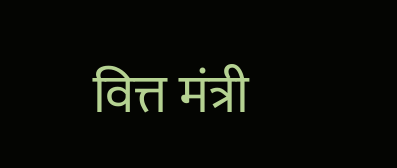वित्त मंत्री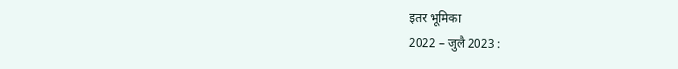इतर भूमिका
2022 – जुलै 2023 :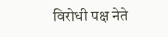विरोधी पक्ष नेते